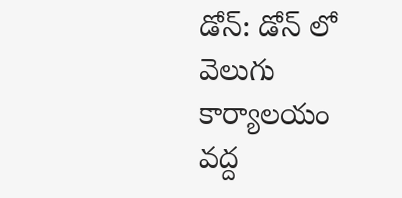డోన్: డోన్ లో వెలుగు కార్యాలయం వద్ద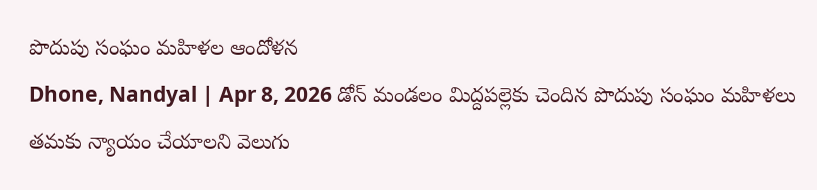పొదుపు సంఘం మహిళల ఆందోళన
Dhone, Nandyal | Apr 8, 2026 డోన్ మండలం మిద్దపల్లెకు చెందిన పొదుపు సంఘం మహిళలు తమకు న్యాయం చేయాలని వెలుగు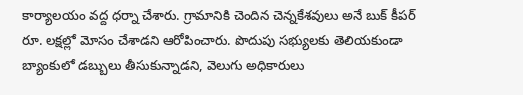కార్యాలయం వద్ద ధర్నా చేశారు. గ్రామానికి చెందిన చెన్నకేశవులు అనే బుక్ కీపర్ రూ. లక్షల్లో మోసం చేశాడని ఆరోపించారు. పొదుపు సభ్యులకు తెలియకుండా బ్యాంకులో డబ్బులు తీసుకున్నాడని, వెలుగు అధికారులు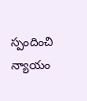స్పందించి న్యాయం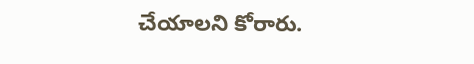చేయాలని కోరారు.